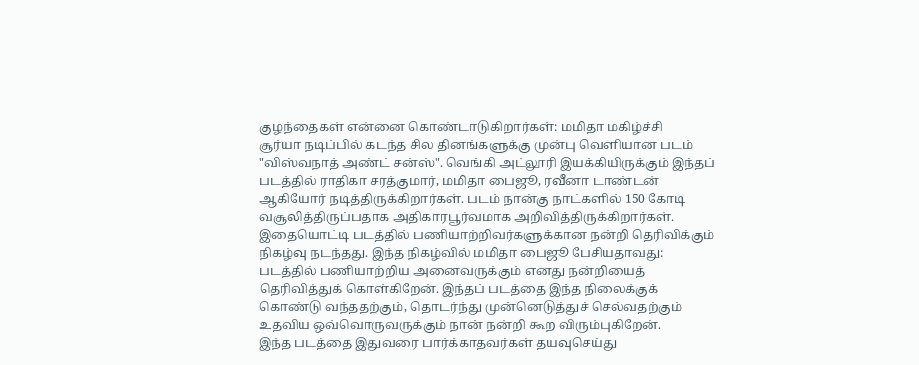குழந்தைகள் என்னை கொண்டாடுகிறார்கள்: மமிதா மகிழ்ச்சி
சூர்யா நடிப்பில் கடந்த சில தினங்களுக்கு முன்பு வெளியான படம் "விஸ்வநாத் அண்ட் சன்ஸ்". வெங்கி அட்லூரி இயக்கியிருக்கும் இந்தப் படத்தில் ராதிகா சரத்குமார், மமிதா பைஜூ, ரவீனா டாண்டன் ஆகியோர் நடித்திருக்கிறார்கள். படம் நான்கு நாட்களில் 150 கோடி வசூலித்திருப்பதாக அதிகாரபூர்வமாக அறிவித்திருக்கிறார்கள்.
இதையொட்டி படத்தில் பணியாற்றிவர்களுக்கான நன்றி தெரிவிக்கும் நிகழ்வு நடந்தது. இந்த நிகழ்வில் மமிதா பைஜூ பேசியதாவது: படத்தில் பணியாற்றிய அனைவருக்கும் எனது நன்றியைத் தெரிவித்துக் கொள்கிறேன். இந்தப் படத்தை இந்த நிலைக்குக் கொண்டு வந்ததற்கும், தொடர்ந்து முன்னெடுத்துச் செல்வதற்கும் உதவிய ஒவ்வொருவருக்கும் நான் நன்றி கூற விரும்புகிறேன்.
இந்த படத்தை இதுவரை பார்க்காதவர்கள் தயவுசெய்து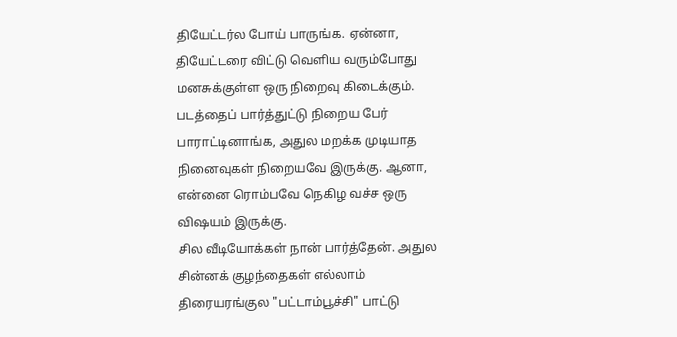தியேட்டர்ல போய் பாருங்க. ஏன்னா, தியேட்டரை விட்டு வெளிய வரும்போது மனசுக்குள்ள ஒரு நிறைவு கிடைக்கும். படத்தைப் பார்த்துட்டு நிறைய பேர் பாராட்டினாங்க, அதுல மறக்க முடியாத நினைவுகள் நிறையவே இருக்கு. ஆனா, என்னை ரொம்பவே நெகிழ வச்ச ஒரு விஷயம் இருக்கு.
சில வீடியோக்கள் நான் பார்த்தேன். அதுல சின்னக் குழந்தைகள் எல்லாம் திரையரங்குல "பட்டாம்பூச்சி" பாட்டு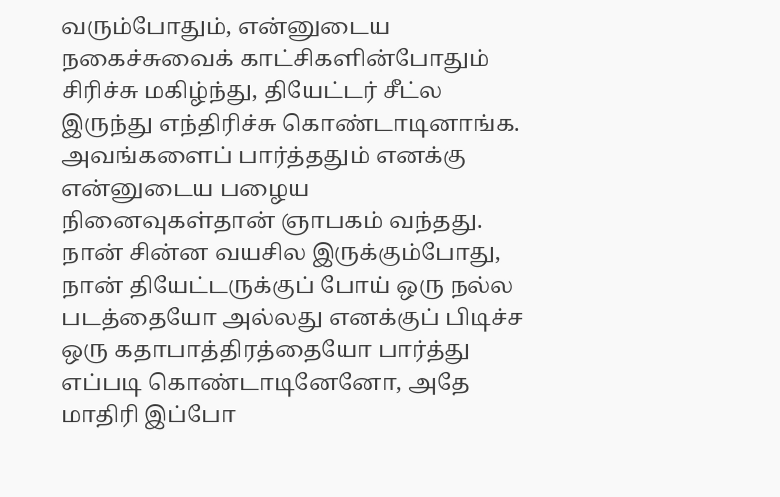வரும்போதும், என்னுடைய நகைச்சுவைக் காட்சிகளின்போதும் சிரிச்சு மகிழ்ந்து, தியேட்டர் சீட்ல இருந்து எந்திரிச்சு கொண்டாடினாங்க.
அவங்களைப் பார்த்ததும் எனக்கு என்னுடைய பழைய நினைவுகள்தான் ஞாபகம் வந்தது. நான் சின்ன வயசில இருக்கும்போது, நான் தியேட்டருக்குப் போய் ஒரு நல்ல படத்தையோ அல்லது எனக்குப் பிடிச்ச ஒரு கதாபாத்திரத்தையோ பார்த்து எப்படி கொண்டாடினேனோ, அதே மாதிரி இப்போ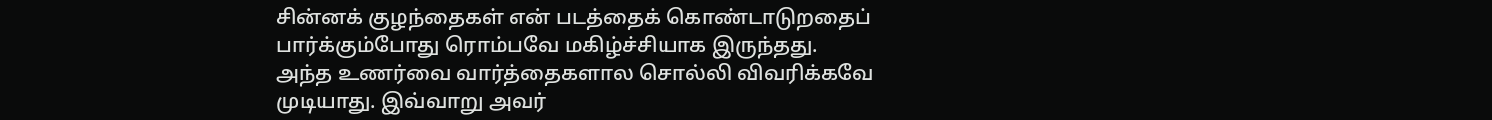சின்னக் குழந்தைகள் என் படத்தைக் கொண்டாடுறதைப் பார்க்கும்போது ரொம்பவே மகிழ்ச்சியாக இருந்தது. அந்த உணர்வை வார்த்தைகளால சொல்லி விவரிக்கவே முடியாது. இவ்வாறு அவர்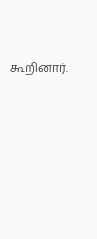கூறினார்.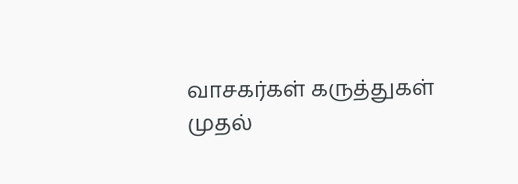வாசகர்கள் கருத்துகள்
முதல்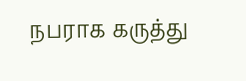நபராக கருத்து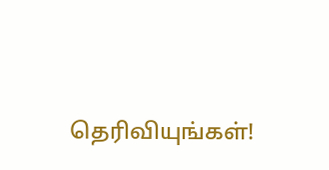தெரிவியுங்கள்!